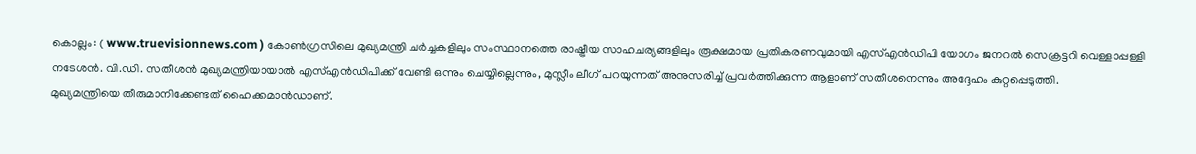കൊല്ലം: ( www.truevisionnews.com ) കോൺഗ്രസിലെ മുഖ്യമന്ത്രി ചർച്ചകളിലും സംസ്ഥാനത്തെ രാഷ്ട്രീയ സാഹചര്യങ്ങളിലും രൂക്ഷമായ പ്രതികരണവുമായി എസ്എൻഡിപി യോഗം ജനറൽ സെക്രട്ടറി വെള്ളാപ്പള്ളി നടേശൻ. വി.ഡി. സതീശൻ മുഖ്യമന്ത്രിയായാൽ എസ്എൻഡിപിക്ക് വേണ്ടി ഒന്നും ചെയ്യില്ലെന്നും, മുസ്ലീം ലീഗ് പറയുന്നത് അനുസരിച്ച് പ്രവർത്തിക്കുന്ന ആളാണ് സതീശനെന്നും അദ്ദേഹം കുറ്റപ്പെടുത്തി.
മുഖ്യമന്ത്രിയെ തീരുമാനിക്കേണ്ടത് ഹൈക്കമാൻഡാണ്.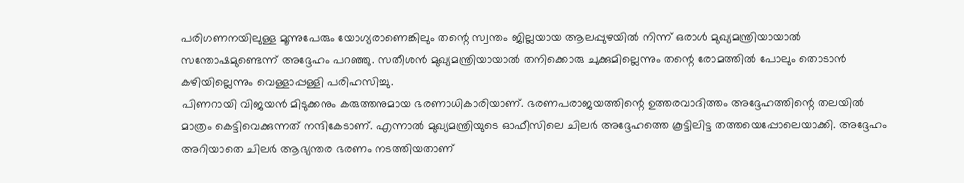പരിഗണനയിലുള്ള മൂന്നുപേരും യോഗ്യരാണെങ്കിലും തന്റെ സ്വന്തം ജില്ലയായ ആലപ്പുഴയിൽ നിന്ന് ഒരാൾ മുഖ്യമന്ത്രിയായാൽ സന്തോഷമുണ്ടെന്ന് അദ്ദേഹം പറഞ്ഞു. സതീശൻ മുഖ്യമന്ത്രിയായാൽ തനിക്കൊരു ചുക്കുമില്ലെന്നും തന്റെ രോമത്തിൽ പോലും തൊടാൻ കഴിയില്ലെന്നും വെള്ളാപ്പള്ളി പരിഹസിച്ചു.
പിണറായി വിജയൻ മിടുക്കനും കരുത്തനുമായ ഭരണാധികാരിയാണ്. ഭരണപരാജയത്തിന്റെ ഉത്തരവാദിത്തം അദ്ദേഹത്തിന്റെ തലയിൽ മാത്രം കെട്ടിവെക്കുന്നത് നന്ദികേടാണ്. എന്നാൽ മുഖ്യമന്ത്രിയുടെ ഓഫീസിലെ ചിലർ അദ്ദേഹത്തെ കൂട്ടിലിട്ട തത്തയെപ്പോലെയാക്കി. അദ്ദേഹം അറിയാതെ ചിലർ ആഭ്യന്തര ഭരണം നടത്തിയതാണ്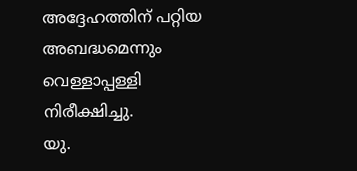അദ്ദേഹത്തിന് പറ്റിയ അബദ്ധമെന്നും വെള്ളാപ്പള്ളി നിരീക്ഷിച്ചു.
യു.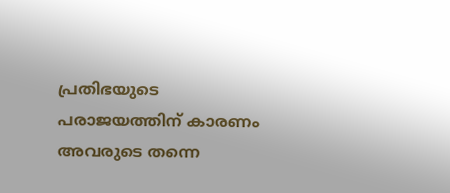പ്രതിഭയുടെ പരാജയത്തിന് കാരണം അവരുടെ തന്നെ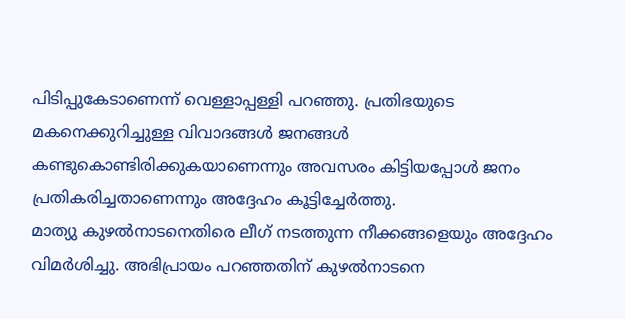പിടിപ്പുകേടാണെന്ന് വെള്ളാപ്പള്ളി പറഞ്ഞു. പ്രതിഭയുടെ മകനെക്കുറിച്ചുള്ള വിവാദങ്ങൾ ജനങ്ങൾ കണ്ടുകൊണ്ടിരിക്കുകയാണെന്നും അവസരം കിട്ടിയപ്പോൾ ജനം പ്രതികരിച്ചതാണെന്നും അദ്ദേഹം കൂട്ടിച്ചേർത്തു.
മാത്യു കുഴൽനാടനെതിരെ ലീഗ് നടത്തുന്ന നീക്കങ്ങളെയും അദ്ദേഹം വിമർശിച്ചു. അഭിപ്രായം പറഞ്ഞതിന് കുഴൽനാടനെ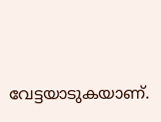വേട്ടയാടുകയാണ്.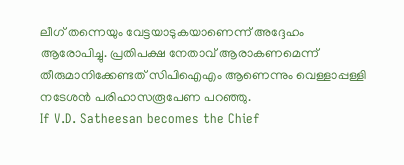ലീഗ് തന്നെയും വേട്ടയാടുകയാണെന്ന് അദ്ദേഹം ആരോപിച്ചു. പ്രതിപക്ഷ നേതാവ് ആരാകണമെന്ന് തീരുമാനിക്കേണ്ടത് സിപിഐഎം ആണെന്നും വെള്ളാപ്പള്ളി നടേശൻ പരിഹാസരൂപേണ പറഞ്ഞു.
If V.D. Satheesan becomes the Chief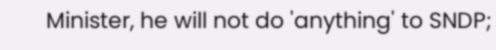Minister, he will not do 'anything' to SNDP;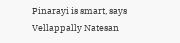Pinarayi is smart, says Vellappally Natesan